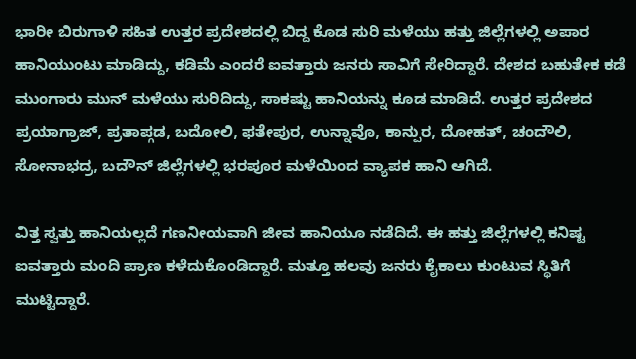ಭಾರೀ ಬಿರುಗಾಳಿ ಸಹಿತ ಉತ್ತರ ಪ್ರದೇಶದಲ್ಲಿ ಬಿದ್ದ ಕೊಡ ಸುರಿ ಮಳೆಯು ಹತ್ತು ಜಿಲ್ಲೆಗಳಲ್ಲಿ ಅಪಾರ ಹಾನಿಯುಂಟು ಮಾಡಿದ್ದು, ಕಡಿಮೆ ಎಂದರೆ ಐವತ್ತಾರು ಜನರು ಸಾವಿಗೆ ಸೇರಿದ್ದಾರೆ. ದೇಶದ ಬಹುತೇಕ ಕಡೆ ಮುಂಗಾರು ಮುನ್ ಮಳೆಯು ಸುರಿದಿದ್ದು, ಸಾಕಷ್ಟು ಹಾನಿಯನ್ನು ಕೂಡ ಮಾಡಿದೆ. ಉತ್ತರ ಪ್ರದೇಶದ ಪ್ರಯಾಗ್ರಾಜ್, ಪ್ರತಾಪ್ಗಡ, ಬದೋಲಿ, ಫತೇಪುರ, ಉನ್ನಾವೊ, ಕಾನ್ಪುರ, ದೋಹತ್, ಚಂದೌಲಿ, ಸೋನಾಭದ್ರ, ಬದೌನ್ ಜಿಲ್ಲೆಗಳಲ್ಲಿ ಭರಪೂರ ಮಳೆಯಿಂದ ವ್ಯಾಪಕ ಹಾನಿ ಆಗಿದೆ.

ವಿತ್ತ ಸ್ವತ್ತು ಹಾನಿಯಲ್ಲದೆ ಗಣನೀಯವಾಗಿ ಜೀವ ಹಾನಿಯೂ ನಡೆದಿದೆ. ಈ ಹತ್ತು ಜಿಲ್ಲೆಗಳಲ್ಲಿ ಕನಿಷ್ಟ ಐವತ್ತಾರು ಮಂದಿ ಪ್ರಾಣ ಕಳೆದುಕೊಂಡಿದ್ದಾರೆ. ಮತ್ತೂ ಹಲವು ಜನರು ಕೈಕಾಲು ಕುಂಟುವ ಸ್ಥಿತಿಗೆ ಮುಟ್ಟಿದ್ದಾರೆ.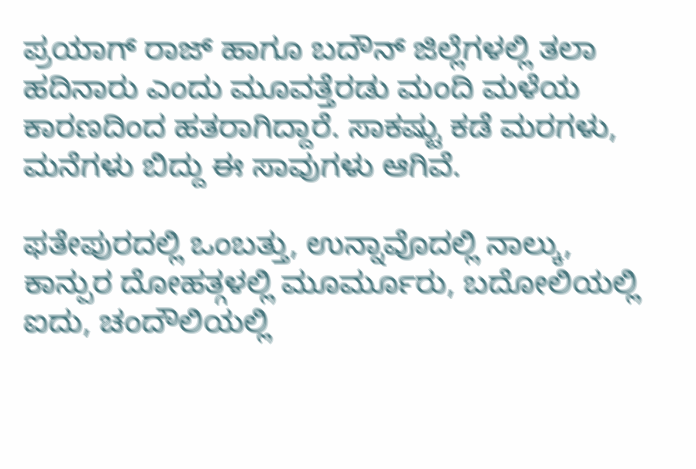ಪ್ರಯಾಗ್ ರಾಜ್ ಹಾಗೂ ಬದೌನ್ ಜಿಲ್ಲೆಗಳಲ್ಲಿ ತಲಾ ಹದಿನಾರು ಎಂದು ಮೂವತ್ತೆರಡು ಮಂದಿ ಮಳೆಯ ಕಾರಣದಿಂದ ಹತರಾಗಿದ್ದಾರೆ. ಸಾಕಷ್ಟು ಕಡೆ ಮರಗಳು, ಮನೆಗಳು ಬಿದ್ದು ಈ ಸಾವುಗಳು ಆಗಿವೆ.

ಫತೇಪುರದಲ್ಲಿ ಒಂಬತ್ತು, ಉನ್ನಾವೊದಲ್ಲಿ ನಾಲ್ಕು, ಕಾನ್ಪುರ ದೋಹತ್ಗಳಲ್ಲಿ ಮೂರ್ಮೂರು, ಬದೋಲಿಯಲ್ಲಿ ಐದು, ಚಂದೌಲಿಯಲ್ಲಿ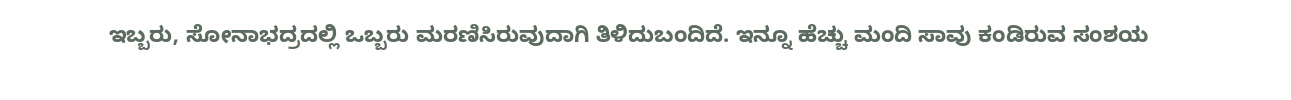ಇಬ್ಬರು, ಸೋನಾಭದ್ರದಲ್ಲಿ ಒಬ್ಬರು ಮರಣಿಸಿರುವುದಾಗಿ ತಿಳಿದುಬಂದಿದೆ. ಇನ್ನೂ ಹೆಚ್ಚು ಮಂದಿ ಸಾವು ಕಂಡಿರುವ ಸಂಶಯ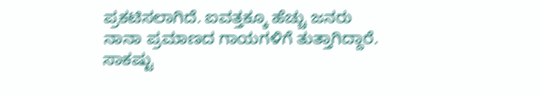ಪ್ರಕಟಿಸಲಾಗಿದೆ. ಐವತ್ತಕ್ಕೂ ಹೆಚ್ಚು ಜನರು ನಾನಾ ಪ್ರಮಾಣದ ಗಾಯಗಳಿಗೆ ತುತ್ತಾಗಿದ್ದಾರೆ. ಸಾಕಷ್ಟು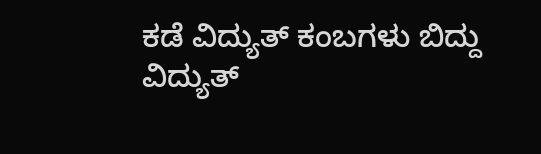ಕಡೆ ವಿದ್ಯುತ್ ಕಂಬಗಳು ಬಿದ್ದು ವಿದ್ಯುತ್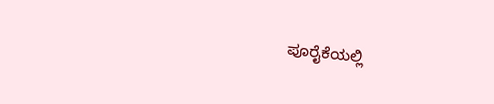ಪೂರೈಕೆಯಲ್ಲಿ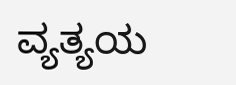ವ್ಯತ್ಯಯ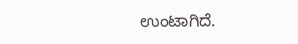ಉಂಟಾಗಿದೆ.